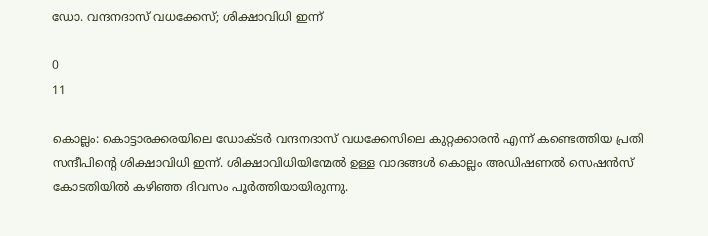ഡോ. വന്ദനദാസ് വധക്കേസ്; ശിക്ഷാവിധി ഇന്ന്

0
11

കൊല്ലം: കൊട്ടാരക്കരയിലെ ഡോക്ടര്‍ വന്ദനദാസ് വധക്കേസിലെ കുറ്റക്കാരന്‍ എന്ന് കണ്ടെത്തിയ പ്രതി സന്ദീപിന്റെ ശിക്ഷാവിധി ഇന്ന്. ശിക്ഷാവിധിയിന്മേല്‍ ഉള്ള വാദങ്ങള്‍ കൊല്ലം അഡിഷണല്‍ സെഷന്‍സ് കോടതിയില്‍ കഴിഞ്ഞ ദിവസം പൂര്‍ത്തിയായിരുന്നു.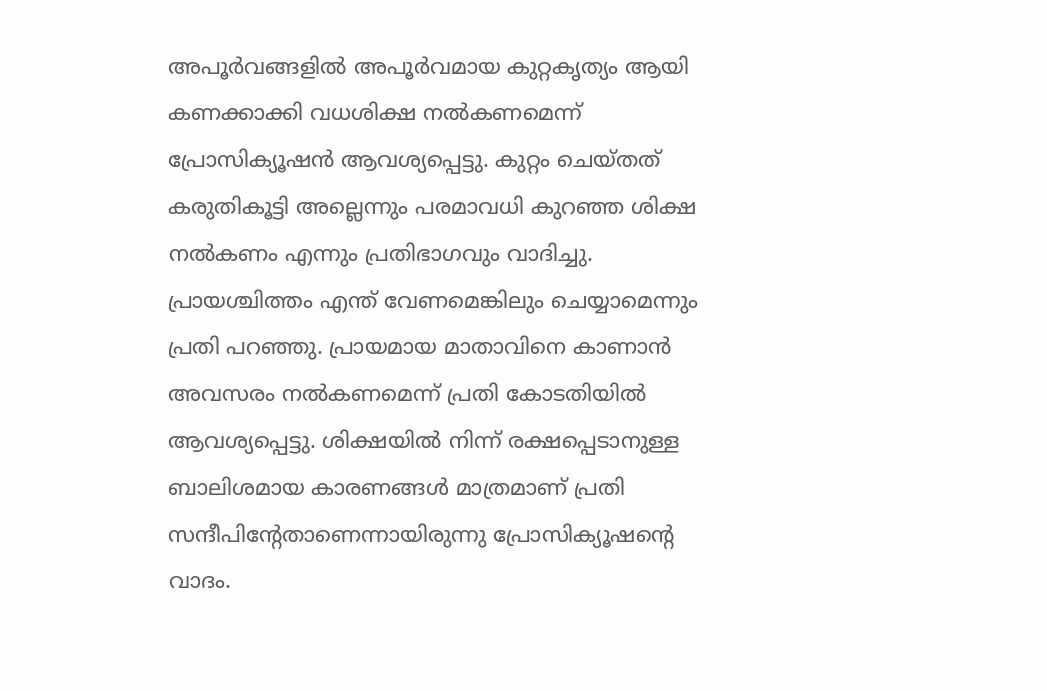അപൂര്‍വങ്ങളില്‍ അപൂര്‍വമായ കുറ്റകൃത്യം ആയി കണക്കാക്കി വധശിക്ഷ നല്‍കണമെന്ന് പ്രോസിക്യൂഷന്‍ ആവശ്യപ്പെട്ടു. കുറ്റം ചെയ്തത് കരുതികൂട്ടി അല്ലെന്നും പരമാവധി കുറഞ്ഞ ശിക്ഷ നല്‍കണം എന്നും പ്രതിഭാഗവും വാദിച്ചു. പ്രായശ്ചിത്തം എന്ത് വേണമെങ്കിലും ചെയ്യാമെന്നും പ്രതി പറഞ്ഞു. പ്രായമായ മാതാവിനെ കാണാന്‍ അവസരം നല്‍കണമെന്ന് പ്രതി കോടതിയില്‍ ആവശ്യപ്പെട്ടു. ശിക്ഷയില്‍ നിന്ന് രക്ഷപ്പെടാനുള്ള ബാലിശമായ കാരണങ്ങള്‍ മാത്രമാണ് പ്രതി സന്ദീപിന്റേതാണെന്നായിരുന്നു പ്രോസിക്യൂഷന്റെ വാദം.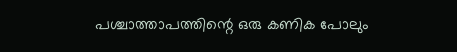പശ്ചാത്താപത്തിന്റെ ഒരു കണിക പോലും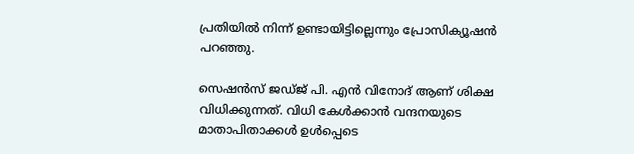പ്രതിയില്‍ നിന്ന് ഉണ്ടായിട്ടില്ലെന്നും പ്രോസിക്യൂഷന്‍ പറഞ്ഞു.

സെഷന്‍സ് ജഡ്ജ് പി. എന്‍ വിനോദ് ആണ് ശിക്ഷ വിധിക്കുന്നത്. വിധി കേള്‍ക്കാന്‍ വന്ദനയുടെ മാതാപിതാക്കള്‍ ഉള്‍പ്പെടെ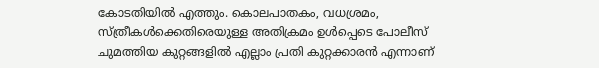കോടതിയില്‍ എത്തും. കൊലപാതകം, വധശ്രമം, സ്ത്രീകള്‍ക്കെതിരെയുള്ള അതിക്രമം ഉള്‍പ്പെടെ പോലീസ് ചുമത്തിയ കുറ്റങ്ങളില്‍ എല്ലാം പ്രതി കുറ്റക്കാരന്‍ എന്നാണ്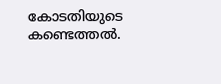കോടതിയുടെ കണ്ടെത്തല്‍.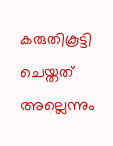കരുതികൂട്ടി ചെയ്തത് അല്ലെന്നും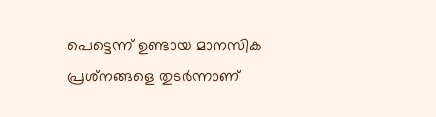പെട്ടെന്ന് ഉണ്ടായ മാനസിക പ്രശ്‌നങ്ങളെ തുടര്‍ന്നാണ്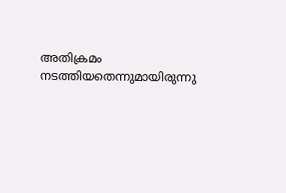അതിക്രമം നടത്തിയതെന്നുമായിരുന്നു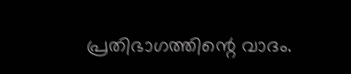പ്രതിഭാഗത്തിന്റെ വാദം.